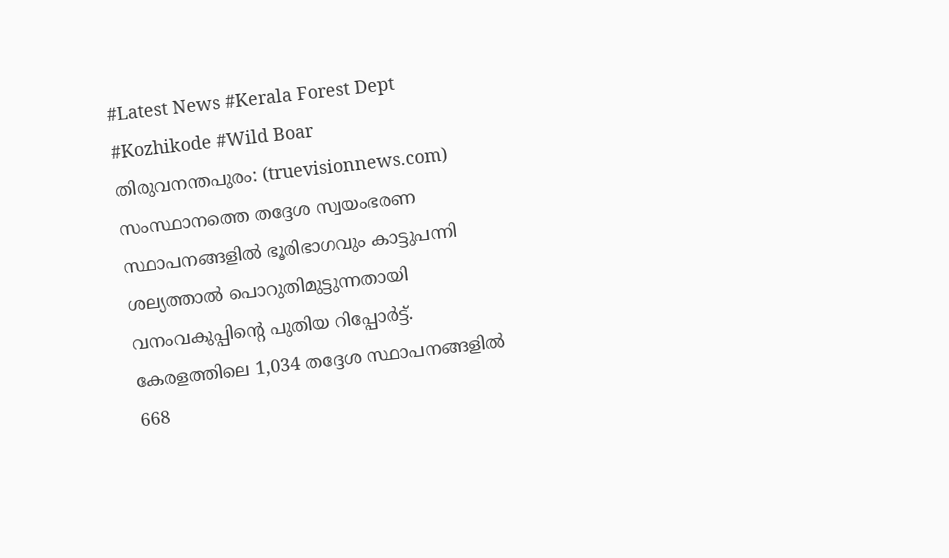#Latest News #Kerala Forest Dept #Kozhikode #Wild Boar
തിരുവനന്തപുരം: (truevisionnews.com) സംസ്ഥാനത്തെ തദ്ദേശ സ്വയംഭരണ സ്ഥാപനങ്ങളിൽ ഭൂരിഭാഗവും കാട്ടുപന്നി ശല്യത്താൽ പൊറുതിമുട്ടുന്നതായി വനംവകുപ്പിന്റെ പുതിയ റിപ്പോർട്ട്. കേരളത്തിലെ 1,034 തദ്ദേശ സ്ഥാപനങ്ങളിൽ 668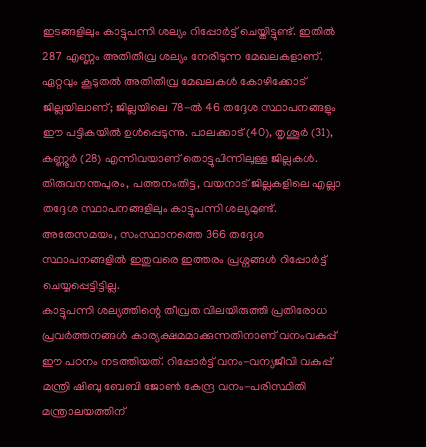ഇടങ്ങളിലും കാട്ടുപന്നി ശല്യം റിപ്പോർട്ട് ചെയ്തിട്ടുണ്ട്. ഇതിൽ 287 എണ്ണം അതിതീവ്ര ശല്യം നേരിടുന്ന മേഖലകളാണ്.
ഏറ്റവും കൂടുതൽ അതിതീവ്ര മേഖലകൾ കോഴിക്കോട് ജില്ലയിലാണ്; ജില്ലയിലെ 78-ൽ 46 തദ്ദേശ സ്ഥാപനങ്ങളും ഈ പട്ടികയിൽ ഉൾപ്പെടുന്നു. പാലക്കാട് (40), തൃശൂർ (31), കണ്ണൂർ (28) എന്നിവയാണ് തൊട്ടുപിന്നിലുള്ള ജില്ലകൾ. തിരുവനന്തപുരം, പത്തനംതിട്ട, വയനാട് ജില്ലകളിലെ എല്ലാ തദ്ദേശ സ്ഥാപനങ്ങളിലും കാട്ടുപന്നി ശല്യമുണ്ട്. അതേസമയം, സംസ്ഥാനത്തെ 366 തദ്ദേശ സ്ഥാപനങ്ങളിൽ ഇതുവരെ ഇത്തരം പ്രശ്നങ്ങൾ റിപ്പോർട്ട് ചെയ്യപ്പെട്ടിട്ടില്ല.
കാട്ടുപന്നി ശല്യത്തിന്റെ തീവ്രത വിലയിരുത്തി പ്രതിരോധ പ്രവർത്തനങ്ങൾ കാര്യക്ഷമമാക്കുന്നതിനാണ് വനംവകുപ്പ് ഈ പഠനം നടത്തിയത്. റിപ്പോർട്ട് വനം-വന്യജീവി വകുപ്പ് മന്ത്രി ഷിബു ബേബി ജോൺ കേന്ദ്ര വനം-പരിസ്ഥിതി മന്ത്രാലയത്തിന്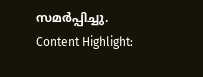സമർപ്പിച്ചു.
Content Highlight: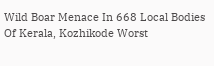Wild Boar Menace In 668 Local Bodies Of Kerala, Kozhikode Worst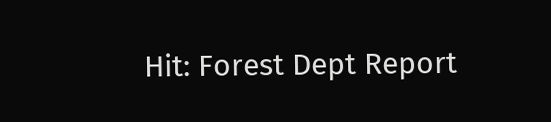Hit: Forest Dept Report